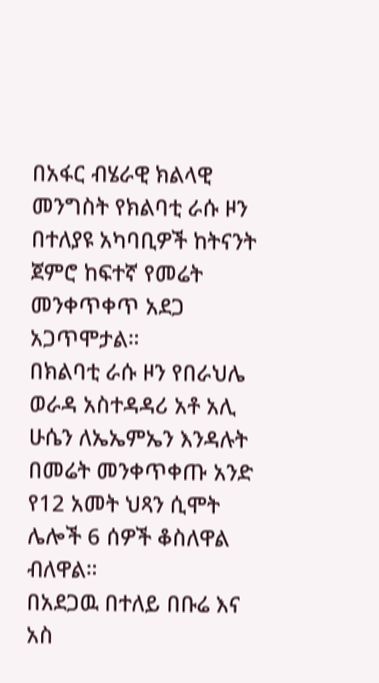በአፋር ብሄራዊ ክልላዊ መንግስት የክልባቲ ራሱ ዞን በተለያዩ አካባቢዎች ከትናንት ጀምሮ ከፍተኛ የመሬት መንቀጥቀጥ አደጋ አጋጥሞታል።
በክልባቲ ራሱ ዞን የበራህሌ ወራዳ አስተዳዳሪ አቶ አሊ ሁሴን ለኤኤምኤን እንዳሉት በመሬት መንቀጥቀጡ አንድ የ12 አመት ህጻን ሲሞት ሌሎች 6 ሰዎች ቆስለዋል ብለዋል።
በአደጋዉ በተለይ በቡሬ እና አስ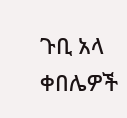ጉቢ አላ ቀበሌዎች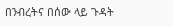በንብረትና በሰው ላይ ጉዳት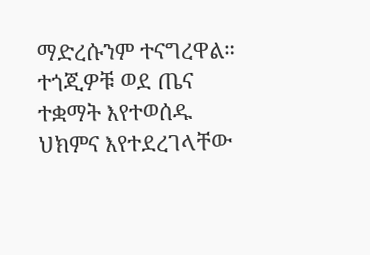ማድረሱንም ተናግረዋል።
ተጎጂዎቹ ወደ ጤና ተቋማት እየተወሰዱ ህክምና እየተደረገላቸው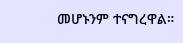መሆኑንም ተናግረዋል።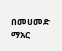በመሀመድ ማአር